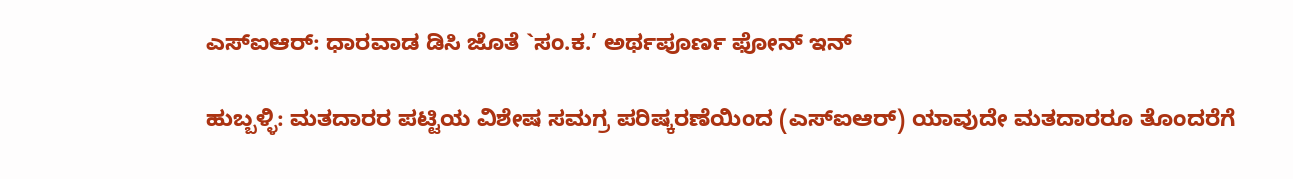ಎಸ್‌ಐಆರ್: ಧಾರವಾಡ ಡಿಸಿ ಜೊತೆ `ಸಂ.ಕ.’ ಅರ್ಥಪೂರ್ಣ ಫೋನ್ ಇನ್

ಹುಬ್ಬಳ್ಳಿ: ಮತದಾರರ ಪಟ್ಟಿಯ ವಿಶೇಷ ಸಮಗ್ರ ಪರಿಷ್ಕರಣೆಯಿಂದ (ಎಸ್‌ಐಆರ್) ಯಾವುದೇ ಮತದಾರರೂ ತೊಂದರೆಗೆ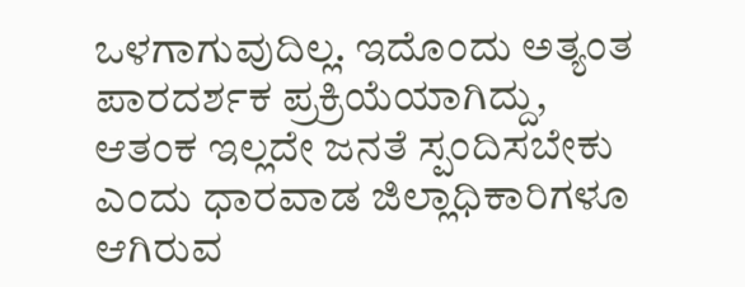ಒಳಗಾಗುವುದಿಲ್ಲ. ಇದೊಂದು ಅತ್ಯಂತ ಪಾರದರ್ಶಕ ಪ್ರಕ್ರಿಯೆಯಾಗಿದ್ದು, ಆತಂಕ ಇಲ್ಲದೇ ಜನತೆ ಸ್ಪಂದಿಸಬೇಕು ಎಂದು ಧಾರವಾಡ ಜಿಲ್ಲಾಧಿಕಾರಿಗಳೂ ಆಗಿರುವ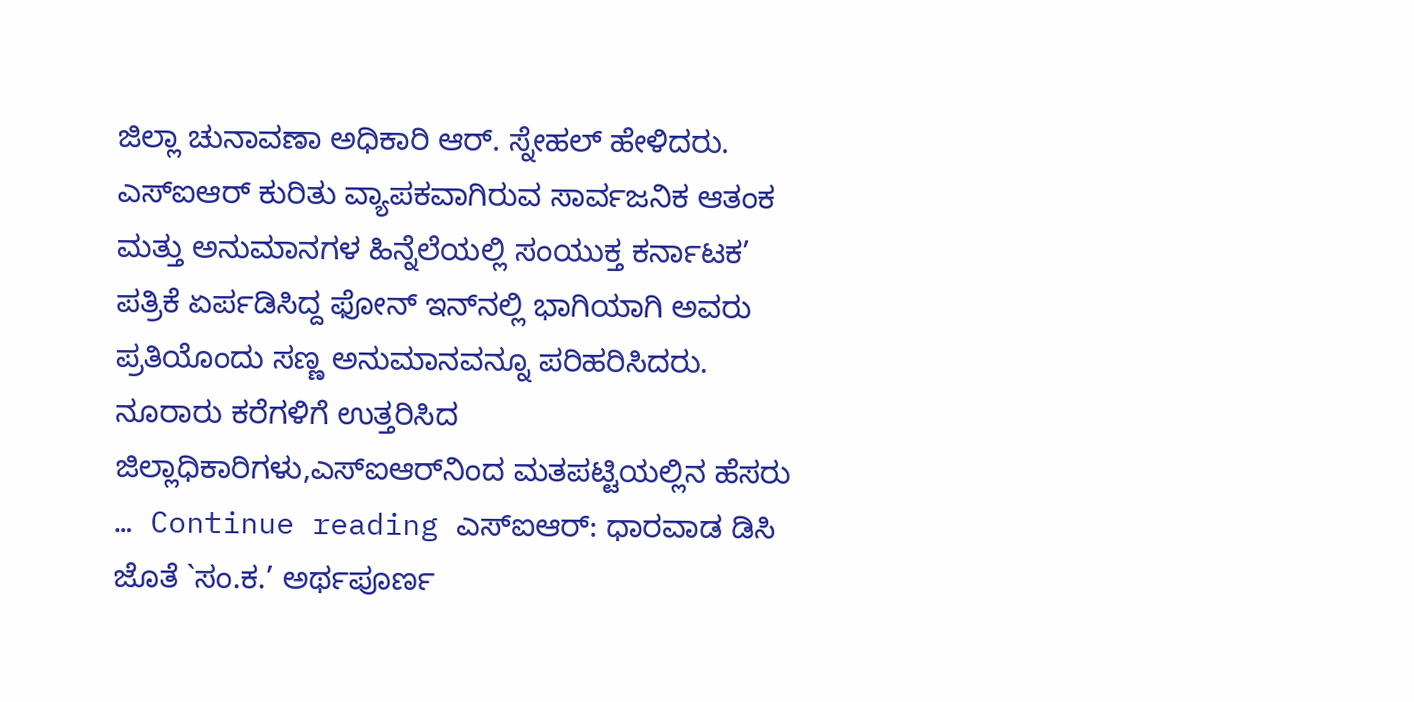ಜಿಲ್ಲಾ ಚುನಾವಣಾ ಅಧಿಕಾರಿ ಆರ್. ಸ್ನೇಹಲ್ ಹೇಳಿದರು. ಎಸ್‌ಐಆರ್ ಕುರಿತು ವ್ಯಾಪಕವಾಗಿರುವ ಸಾರ್ವಜನಿಕ ಆತಂಕ ಮತ್ತು ಅನುಮಾನಗಳ ಹಿನ್ನೆಲೆಯಲ್ಲಿ ಸಂಯುಕ್ತ ಕರ್ನಾಟಕ’ ಪತ್ರಿಕೆ ಏರ್ಪಡಿಸಿದ್ದ ಫೋನ್ ಇನ್‌ನಲ್ಲಿ ಭಾಗಿಯಾಗಿ ಅವರು ಪ್ರತಿಯೊಂದು ಸಣ್ಣ ಅನುಮಾನವನ್ನೂ ಪರಿಹರಿಸಿದರು. ನೂರಾರು ಕರೆಗಳಿಗೆ ಉತ್ತರಿಸಿದ ಜಿಲ್ಲಾಧಿಕಾರಿಗಳು,ಎಸ್‌ಐಆರ್‌ನಿಂದ ಮತಪಟ್ಟಿಯಲ್ಲಿನ ಹೆಸರು … Continue reading ಎಸ್‌ಐಆರ್: ಧಾರವಾಡ ಡಿಸಿ ಜೊತೆ `ಸಂ.ಕ.’ ಅರ್ಥಪೂರ್ಣ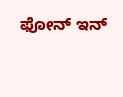ಫೋನ್ ಇನ್